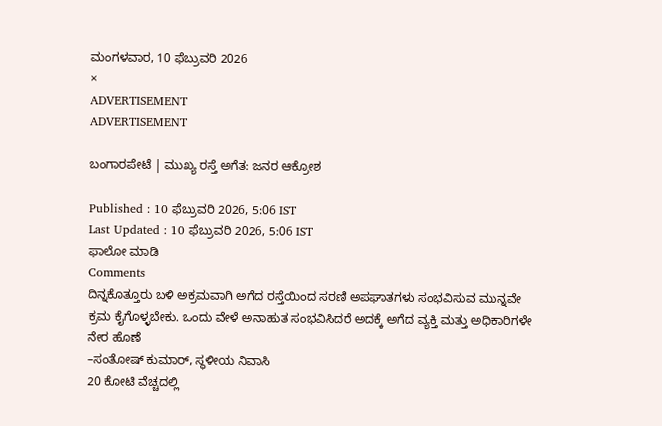ಮಂಗಳವಾರ, 10 ಫೆಬ್ರುವರಿ 2026
×
ADVERTISEMENT
ADVERTISEMENT

ಬಂಗಾರಪೇಟೆ | ಮುಖ್ಯ ರಸ್ತೆ ಅಗೆತ: ಜನರ ಆಕ್ರೋಶ

Published : 10 ಫೆಬ್ರುವರಿ 2026, 5:06 IST
Last Updated : 10 ಫೆಬ್ರುವರಿ 2026, 5:06 IST
ಫಾಲೋ ಮಾಡಿ
Comments
ದಿನ್ನಕೊತ್ತೂರು ಬಳಿ ಅಕ್ರಮವಾಗಿ ಅಗೆದ ರಸ್ತೆಯಿಂದ ಸರಣಿ ಅಪಘಾತಗಳು ಸಂಭವಿಸುವ ಮುನ್ನವೇ ಕ್ರಮ ಕೈಗೊಳ್ಳಬೇಕು. ಒಂದು ವೇಳೆ ಅನಾಹುತ ಸಂಭವಿಸಿದರೆ ಅದಕ್ಕೆ ಅಗೆದ ವ್ಯಕ್ತಿ ಮತ್ತು ಅಧಿಕಾರಿಗಳೇ ನೇರ ಹೊಣೆ
–ಸಂತೋಷ್ ಕುಮಾರ್, ಸ್ಥಳೀಯ ನಿವಾಸಿ
20 ಕೋಟಿ ವೆಚ್ಚದಲ್ಲಿ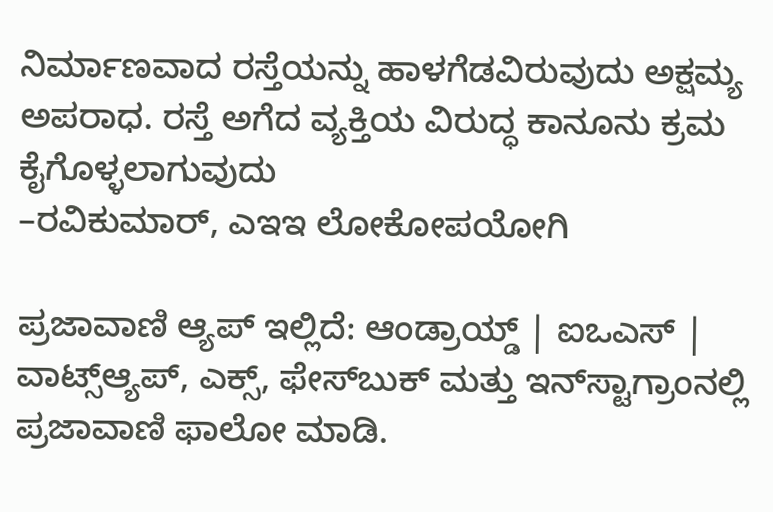ನಿರ್ಮಾಣವಾದ ರಸ್ತೆಯನ್ನು ಹಾಳಗೆಡವಿರುವುದು ಅಕ್ಷಮ್ಯ ಅಪರಾಧ. ರಸ್ತೆ ಅಗೆದ ವ್ಯಕ್ತಿಯ ವಿರುದ್ಧ ಕಾನೂನು ಕ್ರಮ ಕೈಗೊಳ್ಳಲಾಗುವುದು
–ರವಿಕುಮಾರ್, ಎಇಇ ಲೋಕೋಪಯೋಗಿ

ಪ್ರಜಾವಾಣಿ ಆ್ಯಪ್ ಇಲ್ಲಿದೆ: ಆಂಡ್ರಾಯ್ಡ್ | ಐಒಎಸ್ | ವಾಟ್ಸ್ಆ್ಯಪ್, ಎಕ್ಸ್, ಫೇಸ್‌ಬುಕ್ ಮತ್ತು ಇನ್‌ಸ್ಟಾಗ್ರಾಂನಲ್ಲಿ ಪ್ರಜಾವಾಣಿ ಫಾಲೋ ಮಾಡಿ.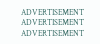ADVERTISEMENT
ADVERTISEMENT
ADVERTISEMENT